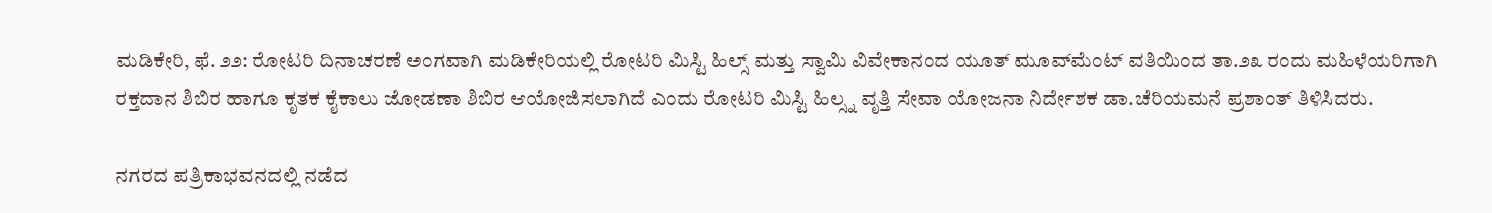ಮಡಿಕೇರಿ, ಫೆ. ೨೨: ರೋಟರಿ ದಿನಾಚರಣೆ ಅಂಗವಾಗಿ ಮಡಿಕೇರಿಯಲ್ಲಿ ರೋಟರಿ ಮಿಸ್ಟಿ ಹಿಲ್ಸ್ ಮತ್ತು ಸ್ವಾಮಿ ವಿವೇಕಾನಂದ ಯೂತ್ ಮೂವ್‌ಮೆಂಟ್ ವತಿಯಿಂದ ತಾ.೨೩ ರಂದು ಮಹಿಳೆಯರಿಗಾಗಿ ರಕ್ತದಾನ ಶಿಬಿರ ಹಾಗೂ ಕೃತಕ ಕೈಕಾಲು ಜೋಡಣಾ ಶಿಬಿರ ಆಯೋಜಿಸಲಾಗಿದೆ ಎಂದು ರೋಟರಿ ಮಿಸ್ಟಿ ಹಿಲ್ಸ್ನ ವೃತ್ತಿ ಸೇವಾ ಯೋಜನಾ ನಿರ್ದೇಶಕ ಡಾ.ಚೆರಿಯಮನೆ ಪ್ರಶಾಂತ್ ತಿಳಿಸಿದರು.

ನಗರದ ಪತ್ರಿಕಾಭವನದಲ್ಲಿ ನಡೆದ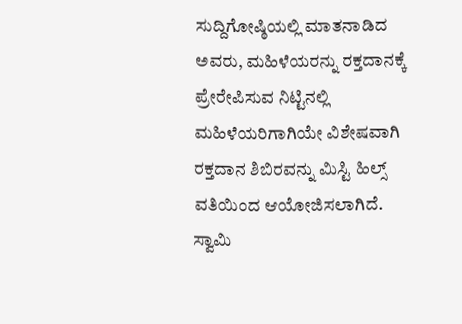ಸುದ್ದಿಗೋಷ್ಠಿಯಲ್ಲಿ ಮಾತನಾಡಿದ ಅವರು, ಮಹಿಳೆಯರನ್ನು ರಕ್ತದಾನಕ್ಕೆ ಪ್ರೇರೇಪಿಸುವ ನಿಟ್ಟಿನಲ್ಲಿ ಮಹಿಳೆಯರಿಗಾಗಿಯೇ ವಿಶೇಷವಾಗಿ ರಕ್ತದಾನ ಶಿಬಿರವನ್ನು ಮಿಸ್ಟಿ ಹಿಲ್ಸ್ ವತಿಯಿಂದ ಆಯೋಜಿಸಲಾಗಿದೆ. ಸ್ವಾಮಿ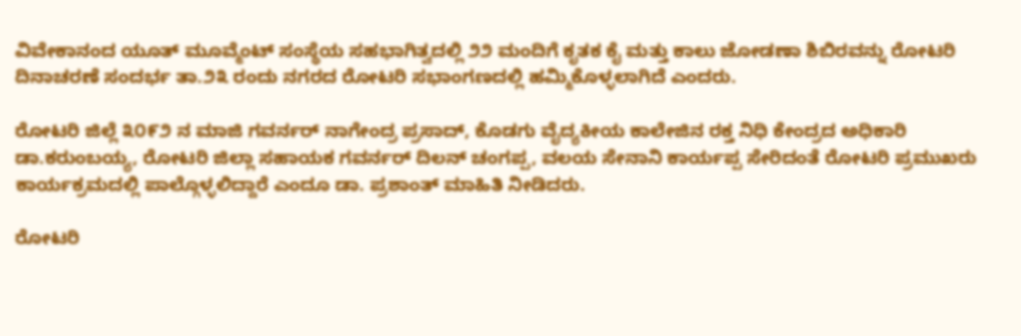ವಿವೇಕಾನಂದ ಯೂತ್ ಮೂವ್ಮೆಂಟ್ ಸಂಸ್ಥೆಯ ಸಹಭಾಗಿತ್ವದಲ್ಲಿ ೨೨ ಮಂದಿಗೆ ಕೃತಕ ಕೈ ಮತ್ತು ಕಾಲು ಜೋಡಣಾ ಶಿಬಿರವನ್ನು ರೋಟರಿ ದಿನಾಚರಣೆ ಸಂದರ್ಭ ತಾ.೨೩ ರಂದು ನಗರದ ರೋಟರಿ ಸಭಾಂಗಣದಲ್ಲಿ ಹಮ್ಮಿಕೊಳ್ಳಲಾಗಿದೆ ಎಂದರು.

ರೋಟರಿ ಜಿಲ್ಲೆ ೩೦೯೨ ನ ಮಾಜಿ ಗವರ್ನರ್ ನಾಗೇಂದ್ರ ಪ್ರಸಾದ್, ಕೊಡಗು ವೈದ್ಯಕೀಯ ಕಾಲೇಜಿನ ರಕ್ತ ನಿಧಿ ಕೇಂದ್ರದ ಅಧಿಕಾರಿ ಡಾ.ಕರುಂಬಯ್ಯ, ರೋಟರಿ ಜಿಲ್ಲಾ ಸಹಾಯಕ ಗವರ್ನರ್ ದಿಲನ್ ಚಂಗಪ್ಪ, ವಲಯ ಸೇನಾನಿ ಕಾರ್ಯಪ್ಪ ಸೇರಿದಂತೆ ರೋಟರಿ ಪ್ರಮುಖರು ಕಾರ್ಯಕ್ರಮದಲ್ಲಿ ಪಾಲ್ಗೊಳ್ಳಲಿದ್ದಾರೆ ಎಂದೂ ಡಾ. ಪ್ರಶಾಂತ್ ಮಾಹಿತಿ ನೀಡಿದರು.

ರೋಟರಿ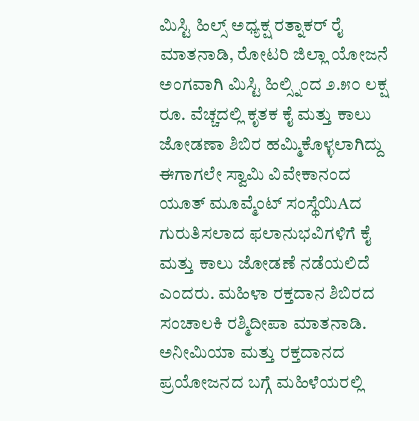ಮಿಸ್ಟಿ ಹಿಲ್ಸ್ ಅಧ್ಯಕ್ಷ ರತ್ನಾಕರ್ ರೈ ಮಾತನಾಡಿ, ರೋಟರಿ ಜಿಲ್ಲಾ ಯೋಜನೆ ಅಂಗವಾಗಿ ಮಿಸ್ಟಿ ಹಿಲ್ಸ್ನಿಂದ ೨.೫೦ ಲಕ್ಷ ರೂ. ವೆಚ್ಚದಲ್ಲಿ ಕೃತಕ ಕೈ ಮತ್ತು ಕಾಲು ಜೋಡಣಾ ಶಿಬಿರ ಹಮ್ಮಿಕೊಳ್ಳಲಾಗಿದ್ದು ಈಗಾಗಲೇ ಸ್ವಾಮಿ ವಿವೇಕಾನಂದ ಯೂತ್ ಮೂವ್ಮೆಂಟ್ ಸಂಸ್ಥೆಯಿAದ ಗುರುತಿಸಲಾದ ಫಲಾನುಭವಿಗಳಿಗೆ ಕೈ ಮತ್ತು ಕಾಲು ಜೋಡಣೆ ನಡೆಯಲಿದೆ ಎಂದರು. ಮಹಿಳಾ ರಕ್ತದಾನ ಶಿಬಿರದ ಸಂಚಾಲಕಿ ರಶ್ಮಿದೀಪಾ ಮಾತನಾಡಿ. ಅನೀಮಿಯಾ ಮತ್ತು ರಕ್ತದಾನದ ಪ್ರಯೋಜನದ ಬಗ್ಗೆ ಮಹಿಳೆಯರಲ್ಲಿ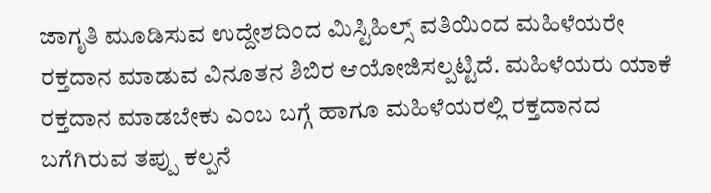ಜಾಗೃತಿ ಮೂಡಿಸುವ ಉದ್ದೇಶದಿಂದ ಮಿಸ್ಟಿಹಿಲ್ಸ್ ವತಿಯಿಂದ ಮಹಿಳೆಯರೇ ರಕ್ತದಾನ ಮಾಡುವ ವಿನೂತನ ಶಿಬಿರ ಆಯೋಜಿಸಲ್ಪಟ್ಟಿದೆ. ಮಹಿಳೆಯರು ಯಾಕೆ ರಕ್ತದಾನ ಮಾಡಬೇಕು ಎಂಬ ಬಗ್ಗೆ ಹಾಗೂ ಮಹಿಳೆಯರಲ್ಲಿ ರಕ್ತದಾನದ ಬಗೆಗಿರುವ ತಪ್ಪು ಕಲ್ಪನೆ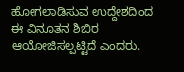ಹೋಗಲಾಡಿಸುವ ಉದ್ದೇಶದಿಂದ ಈ ವಿನೂತನ ಶಿಬಿರ ಆಯೋಜಿಸಲ್ಪಟ್ಟಿದೆ ಎಂದರು.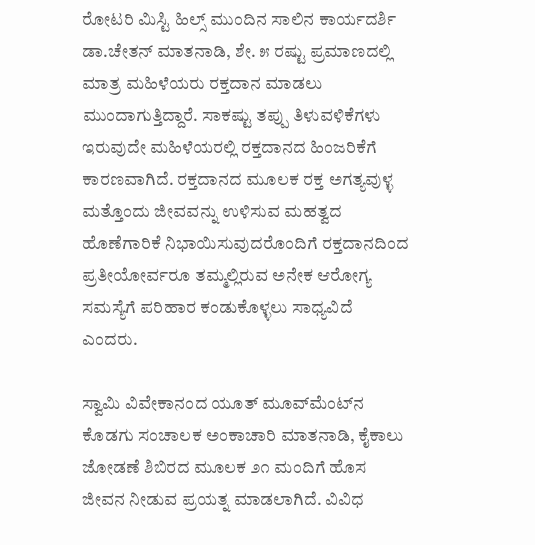ರೋಟರಿ ಮಿಸ್ಟಿ ಹಿಲ್ಸ್ ಮುಂದಿನ ಸಾಲಿನ ಕಾರ್ಯದರ್ಶಿ ಡಾ.ಚೇತನ್ ಮಾತನಾಡಿ, ಶೇ. ೫ ರಷ್ಟು ಪ್ರಮಾಣದಲ್ಲಿ ಮಾತ್ರ ಮಹಿಳೆಯರು ರಕ್ತದಾನ ಮಾಡಲು ಮುಂದಾಗುತ್ತಿದ್ದಾರೆ. ಸಾಕಷ್ಟು ತಪ್ಪು ತಿಳುವಳಿಕೆಗಳು ಇರುವುದೇ ಮಹಿಳೆಯರಲ್ಲಿ ರಕ್ತದಾನದ ಹಿಂಜರಿಕೆಗೆ ಕಾರಣವಾಗಿದೆ. ರಕ್ತದಾನದ ಮೂಲಕ ರಕ್ತ ಅಗತ್ಯವುಳ್ಳ ಮತ್ತೊಂದು ಜೀವವನ್ನು ಉಳಿಸುವ ಮಹತ್ವದ ಹೊಣೆಗಾರಿಕೆ ನಿಭಾಯಿಸುವುದರೊಂದಿಗೆ ರಕ್ತದಾನದಿಂದ ಪ್ರತೀಯೋರ್ವರೂ ತಮ್ಮಲ್ಲಿರುವ ಅನೇಕ ಆರೋಗ್ಯ ಸಮಸ್ಯೆಗೆ ಪರಿಹಾರ ಕಂಡುಕೊಳ್ಳಲು ಸಾಧ್ಯವಿದೆ ಎಂದರು.

ಸ್ವಾಮಿ ವಿವೇಕಾನಂದ ಯೂತ್ ಮೂವ್‌ಮೆಂಟ್‌ನ ಕೊಡಗು ಸಂಚಾಲಕ ಅಂಕಾಚಾರಿ ಮಾತನಾಡಿ, ಕೈಕಾಲು ಜೋಡಣೆ ಶಿಬಿರದ ಮೂಲಕ ೨೧ ಮಂದಿಗೆ ಹೊಸ ಜೀವನ ನೀಡುವ ಪ್ರಯತ್ನ ಮಾಡಲಾಗಿದೆ. ವಿವಿಧ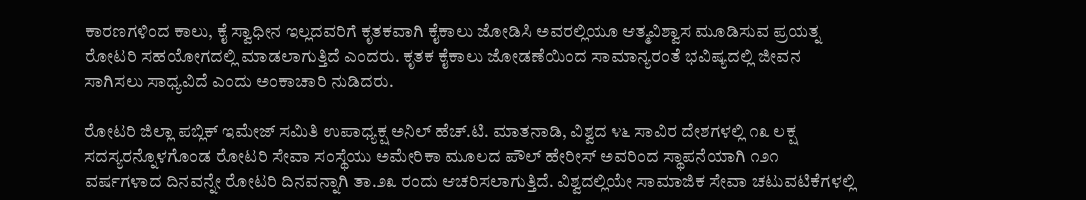ಕಾರಣಗಳಿಂದ ಕಾಲು, ಕೈ ಸ್ವಾಧೀನ ಇಲ್ಲದವರಿಗೆ ಕೃತಕವಾಗಿ ಕೈಕಾಲು ಜೋಡಿಸಿ ಅವರಲ್ಲಿಯೂ ಆತ್ಮವಿಶ್ವಾಸ ಮೂಡಿಸುವ ಪ್ರಯತ್ನ ರೋಟರಿ ಸಹಯೋಗದಲ್ಲಿ ಮಾಡಲಾಗುತ್ತಿದೆ ಎಂದರು. ಕೃತಕ ಕೈಕಾಲು ಜೋಡಣೆಯಿಂದ ಸಾಮಾನ್ಯರಂತೆ ಭವಿಷ್ಯದಲ್ಲಿ ಜೀವನ ಸಾಗಿಸಲು ಸಾಧ್ಯವಿದೆ ಎಂದು ಅಂಕಾಚಾರಿ ನುಡಿದರು.

ರೋಟರಿ ಜಿಲ್ಲಾ ಪಬ್ಲಿಕ್ ಇಮೇಜ್ ಸಮಿತಿ ಉಪಾಧ್ಯಕ್ಷ ಅನಿಲ್ ಹೆಚ್.ಟಿ. ಮಾತನಾಡಿ, ವಿಶ್ವದ ೪೬ ಸಾವಿರ ದೇಶಗಳಲ್ಲಿ ೧೩ ಲಕ್ಷ ಸದಸ್ಯರನ್ನೊಳಗೊಂಡ ರೋಟರಿ ಸೇವಾ ಸಂಸ್ಥೆಯು ಅಮೇರಿಕಾ ಮೂಲದ ಪೌಲ್ ಹೇರೀಸ್ ಅವರಿಂದ ಸ್ಥಾಪನೆಯಾಗಿ ೧೨೧ ವರ್ಷಗಳಾದ ದಿನವನ್ನೇ ರೋಟರಿ ದಿನವನ್ನಾಗಿ ತಾ.೨೩ ರಂದು ಆಚರಿಸಲಾಗುತ್ತಿದೆ. ವಿಶ್ವದಲ್ಲಿಯೇ ಸಾಮಾಜಿಕ ಸೇವಾ ಚಟುವಟಿಕೆಗಳಲ್ಲಿ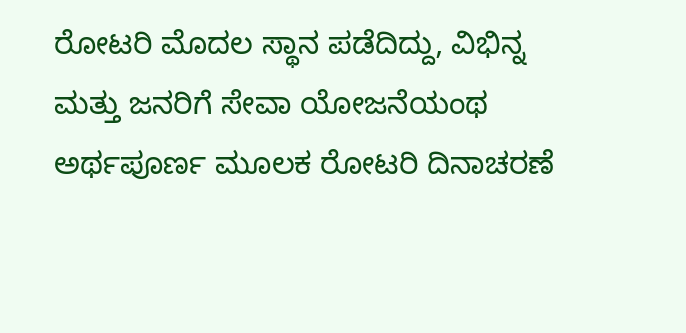ರೋಟರಿ ಮೊದಲ ಸ್ಥಾನ ಪಡೆದಿದ್ದು, ವಿಭಿನ್ನ ಮತ್ತು ಜನರಿಗೆ ಸೇವಾ ಯೋಜನೆಯಂಥ ಅರ್ಥಪೂರ್ಣ ಮೂಲಕ ರೋಟರಿ ದಿನಾಚರಣೆ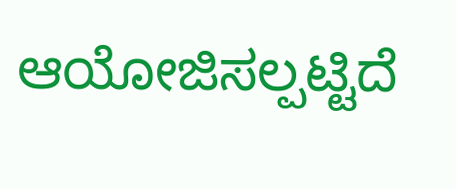ಆಯೋಜಿಸಲ್ಪಟ್ಟಿದೆ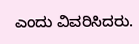ಎಂದು ವಿವರಿಸಿದರು.